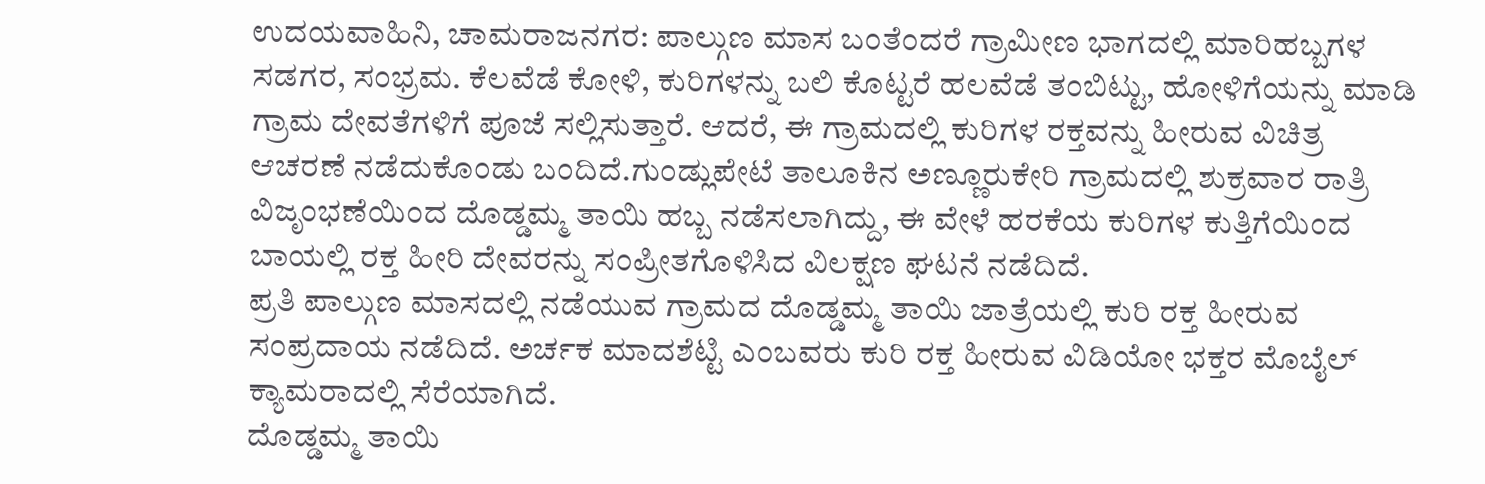ಉದಯವಾಹಿನಿ, ಚಾಮರಾಜನಗರ: ಪಾಲ್ಗುಣ ಮಾಸ ಬಂತೆಂದರೆ ಗ್ರಾಮೀಣ ಭಾಗದಲ್ಲಿ ಮಾರಿಹಬ್ಬಗಳ ಸಡಗರ, ಸಂಭ್ರಮ. ಕೆಲವೆಡೆ ಕೋಳಿ, ಕುರಿಗಳನ್ನು ಬಲಿ ಕೊಟ್ಟರೆ ಹಲವೆಡೆ ತಂಬಿಟ್ಟು, ಹೋಳಿಗೆಯನ್ನು ಮಾಡಿ ಗ್ರಾಮ ದೇವತೆಗಳಿಗೆ ಪೂಜೆ ಸಲ್ಲಿಸುತ್ತಾರೆ. ಆದರೆ, ಈ ಗ್ರಾಮದಲ್ಲಿ ಕುರಿಗಳ ರಕ್ತವನ್ನು ಹೀರುವ ವಿಚಿತ್ರ ಆಚರಣೆ ನಡೆದುಕೊಂಡು ಬಂದಿದೆ.ಗುಂಡ್ಲುಪೇಟೆ ತಾಲೂಕಿನ ಅಣ್ಣೂರುಕೇರಿ ಗ್ರಾಮದಲ್ಲಿ ಶುಕ್ರವಾರ ರಾತ್ರಿ ವಿಜೃಂಭಣೆಯಿಂದ ದೊಡ್ಡಮ್ಮ ತಾಯಿ ಹಬ್ಬ ನಡೆಸಲಾಗಿದ್ದು, ಈ ವೇಳೆ ಹರಕೆಯ ಕುರಿಗಳ ಕುತ್ತಿಗೆಯಿಂದ ಬಾಯಲ್ಲಿ ರಕ್ತ ಹೀರಿ ದೇವರನ್ನು ಸಂಪ್ರೀತಗೊಳಿಸಿದ ವಿಲಕ್ಷಣ ಘಟನೆ ನಡೆದಿದೆ.
ಪ್ರತಿ ಪಾಲ್ಗುಣ ಮಾಸದಲ್ಲಿ ನಡೆಯುವ ಗ್ರಾಮದ ದೊಡ್ಡಮ್ಮ ತಾಯಿ ಜಾತ್ರೆಯಲ್ಲಿ ಕುರಿ ರಕ್ತ ಹೀರುವ ಸಂಪ್ರದಾಯ ನಡೆದಿದೆ. ಅರ್ಚಕ ಮಾದಶೆಟ್ಟಿ ಎಂಬವರು ಕುರಿ ರಕ್ತ ಹೀರುವ ವಿಡಿಯೋ ಭಕ್ತರ ಮೊಬೈಲ್ ಕ್ಯಾಮರಾದಲ್ಲಿ ಸೆರೆಯಾಗಿದೆ.
ದೊಡ್ಡಮ್ಮ ತಾಯಿ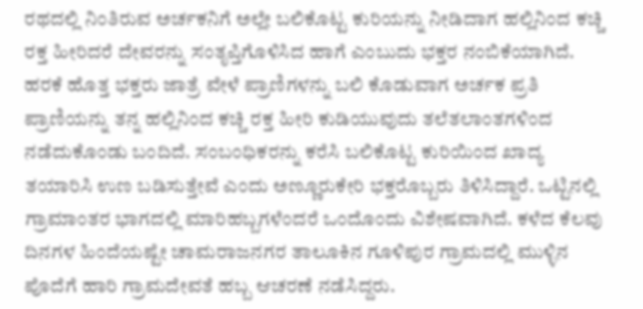ರಥದಲ್ಲಿ ನಿಂತಿರುವ ಅರ್ಚಕನಿಗೆ ಅಲ್ಲೇ ಬಲಿಕೊಟ್ಟ ಕುರಿಯನ್ನು ನೀಡಿದಾಗ ಹಲ್ಲಿನಿಂದ ಕಚ್ಚಿ ರಕ್ತ ಹೀರಿದರೆ ದೇವರನ್ನು ಸಂತೃಪ್ತಿಗೊಳಿಸಿದ ಹಾಗೆ ಎಂಬುದು ಭಕ್ತರ ನಂಬಿಕೆಯಾಗಿದೆ.
ಹರಕೆ ಹೊತ್ತ ಭಕ್ತರು ಜಾತ್ರೆ ವೇಳೆ ಪ್ರಾಣಿಗಳನ್ನು ಬಲಿ ಕೊಡುವಾಗ ಅರ್ಚಕ ಪ್ರತಿ ಪ್ರಾಣಿಯನ್ನು ತನ್ನ ಹಲ್ಲಿನಿಂದ ಕಚ್ಚಿ ರಕ್ತ ಹೀರಿ ಕುಡಿಯುವುದು ತಲೆತಲಾಂತಗಳಿಂದ ನಡೆದುಕೊಂಡು ಬಂದಿದೆ. ಸಂಬಂಧಿಕರನ್ನು ಕರೆಸಿ ಬಲಿಕೊಟ್ಟ ಕುರಿಯಿಂದ ಖಾದ್ಯ ತಯಾರಿಸಿ ಉಣ ಬಡಿಸುತ್ತೇವೆ ಎಂದು ಅಣ್ಣೂರುಕೇರಿ ಭಕ್ತರೊಬ್ಬರು ತಿಳಿಸಿದ್ದಾರೆ. ಒಟ್ಟಿನಲ್ಲಿ ಗ್ರಾಮಾಂತರ ಭಾಗದಲ್ಲಿ ಮಾರಿಹಬ್ಬಗಳೆಂದರೆ ಒಂದೊಂದು ವಿಶೇಷವಾಗಿದೆ. ಕಳೆದ ಕೆಲವು ದಿನಗಳ ಹಿಂದೆಯಷ್ಟೇ ಚಾಮರಾಜನಗರ ತಾಲೂಕಿನ ಗೂಳಿಪುರ ಗ್ರಾಮದಲ್ಲಿ ಮುಳ್ಳಿನ ಪೊದೆಗೆ ಹಾರಿ ಗ್ರಾಮದೇವತೆ ಹಬ್ಬ ಆಚರಣೆ ನಡೆಸಿದ್ದರು.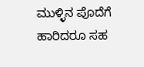ಮುಳ್ಳಿನ ಪೊದೆಗೆ ಹಾರಿದರೂ ಸಹ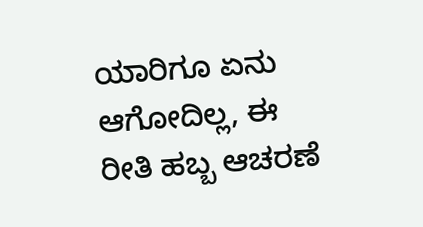ಯಾರಿಗೂ ಏನು ಆಗೋದಿಲ್ಲ, ಈ ರೀತಿ ಹಬ್ಬ ಆಚರಣೆ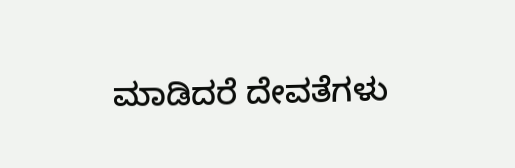ಮಾಡಿದರೆ ದೇವತೆಗಳು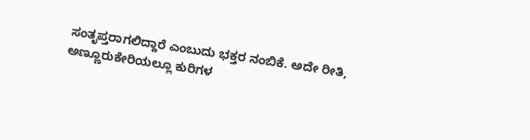ಸಂತೃಪ್ತರಾಗಲಿದ್ದಾರೆ ಎಂಬುದು ಭಕ್ತರ ನಂಬಿಕೆ. ಅದೇ ರೀತಿ, ಅಣ್ಣೂರುಕೇರಿಯಲ್ಲೂ ಕುರಿಗಳ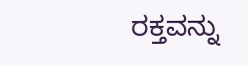ರಕ್ತವನ್ನು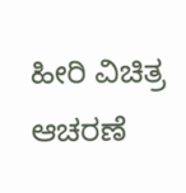ಹೀರಿ ವಿಚಿತ್ರ ಆಚರಣೆ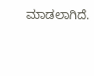ಮಾಡಲಾಗಿದೆ.